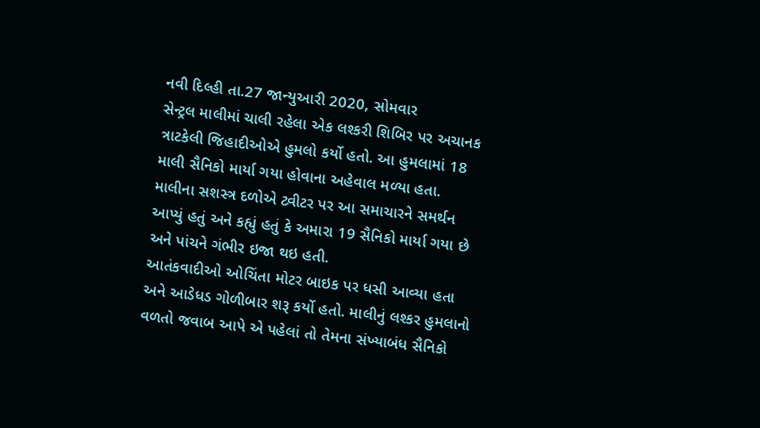નવી દિલ્હી તા.27 જાન્યુઆરી 2020, સોમવાર
સેન્ટ્રલ માલીમાં ચાલી રહેલા એક લશ્કરી શિબિર પર અચાનક ત્રાટકેલી જિહાદીઓએ હુમલો કર્યો હતો. આ હુમલામાં 18 માલી સૈનિકો માર્યા ગયા હોવાના અહેવાલ મળ્યા હતા.
માલીના સશસ્ત્ર દળોએ ટ્વીટર પર આ સમાચારને સમર્થન આપ્યું હતું અને કહ્યું હતું કે અમારા 19 સૈનિકો માર્યા ગયા છે અને પાંચને ગંભીર ઇજા થઇ હતી.
આતંકવાદીઓ ઓચિંતા મોટર બાઇક પર ધસી આવ્યા હતા અને આડેધડ ગોળીબાર શરૂ કર્યો હતો. માલીનું લશ્કર હુમલાનો વળતો જવાબ આપે એ પહેલાં તો તેમના સંખ્યાબંધ સૈનિકો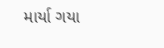માર્યા ગયા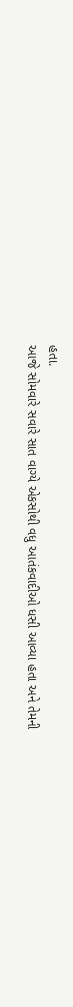હતા.
આજે સોમવારે સવારે સાત વાગ્યે એકસોથી વધુ આતંકવાદીઓ ધસી આવ્યા હતા અને તેમની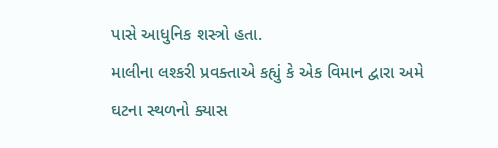પાસે આધુનિક શસ્ત્રો હતા.
માલીના લશ્કરી પ્રવક્તાએ કહ્યું કે એક વિમાન દ્વારા અમે ઘટના સ્થળનો ક્યાસ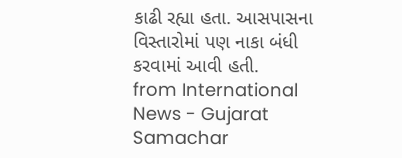કાઢી રહ્યા હતા. આસપાસના વિસ્તારોમાં પણ નાકા બંધી કરવામાં આવી હતી.
from International News - Gujarat Samachar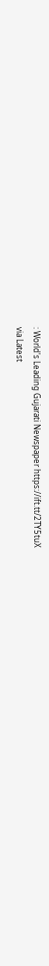: World's Leading Gujarati Newspaper https://ift.tt/2TY5tuX
via Latest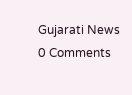Gujarati News
0 Comments